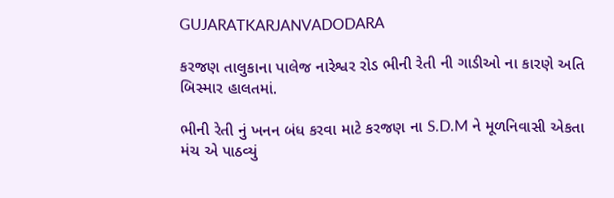GUJARATKARJANVADODARA

કરજણ તાલુકાના પાલેજ નારેશ્વર રોડ ભીની રેતી ની ગાડીઓ ના કારણે અતિ બિસ્માર હાલતમાં.

ભીની રેતી નું ખનન બંધ કરવા માટે કરજણ ના S.D.M ને મૂળનિવાસી એકતા મંચ એ પાઠવ્યું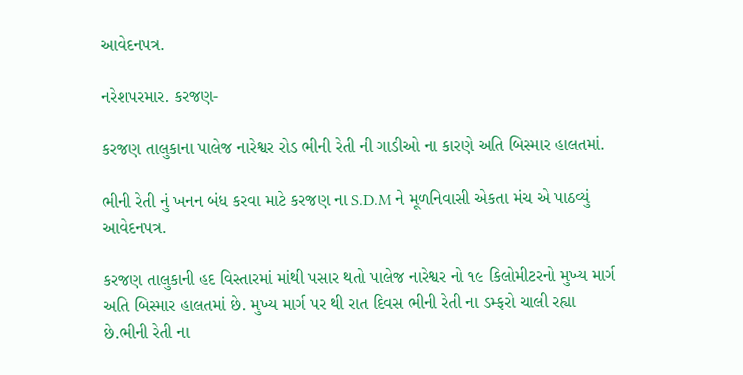આવેદનપત્ર.

નરેશપરમાર. કરજણ-

કરજણ તાલુકાના પાલેજ નારેશ્વર રોડ ભીની રેતી ની ગાડીઓ ના કારણે અતિ બિસ્માર હાલતમાં.

ભીની રેતી નું ખનન બંધ કરવા માટે કરજણ ના S.D.M ને મૂળનિવાસી એકતા મંચ એ પાઠવ્યું આવેદનપત્ર.

કરજણ તાલુકાની હદ વિસ્તારમાં માંથી પસાર થતો પાલેજ નારેશ્વર નો ૧૯ કિલોમીટરનો મુખ્ય માર્ગ અતિ બિસ્માર હાલતમાં છે. મુખ્ય માર્ગ પર થી રાત દિવસ ભીની રેતી ના ડમ્ફરો ચાલી રહ્યા છે.ભીની રેતી ના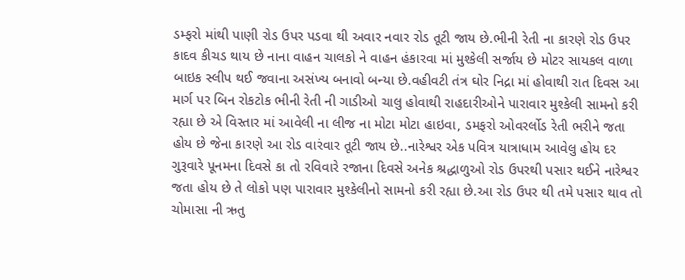ડમ્ફરો માંથી પાણી રોડ ઉપર પડવા થી અવાર નવાર રોડ તૂટી જાય છે.ભીની રેતી ના કારણે રોડ ઉપર કાદવ કીચડ થાય છે નાના વાહન ચાલકો ને વાહન હંકારવા માં મુશ્કેલી સર્જાય છે મોટર સાયકલ વાળા બાઇક સ્લીપ થઈ જવાના અસંખ્ય બનાવો બન્યા છે.વહીવટી તંત્ર ઘોર નિદ્રા માં હોવાથી રાત દિવસ આ માર્ગ પર બિન રોકટોક ભીની રેતી ની ગાડીઓ ચાલુ હોવાથી રાહદારીઓને પારાવાર મુશ્કેલી સામનો કરી રહ્યા છે એ વિસ્તાર માં આવેલી ના લીજ ના મોટા મોટા હાઇવા, ડમફરો ઓવરર્લોડ રેતી ભરીને જતા હોય છે જેના કારણે આ રોડ વારંવાર તૂટી જાય છે..નારેશ્વર એક પવિત્ર યાત્રાધામ આવેલુ હોય દર ગુરૂવારે પૂનમના દિવસે કા તો રવિવારે રજાના દિવસે અનેક શ્રદ્ધાળુઓ રોડ ઉપરથી પસાર થઈને નારેશ્વર જતા હોય છે તે લોકો પણ પારાવાર મુશ્કેલીનો સામનો કરી રહ્યા છે.આ રોડ ઉપર થી તમે પસાર થાવ તો ચોમાસા ની ઋતુ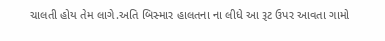ચાલતી હોય તેમ લાગે.અતિ બિસ્માર હાલતના ના લીધે આ રૂટ ઉપર આવતા ગામો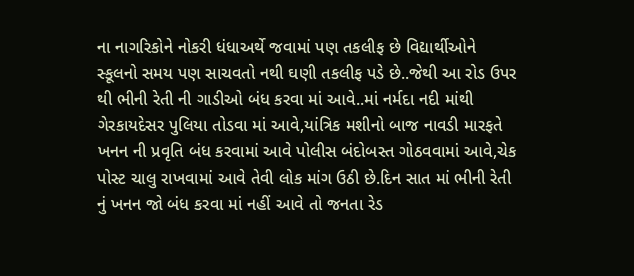ના નાગરિકોને નોકરી ધંધાઅર્થે જવામાં પણ તકલીફ છે વિદ્યાર્થીઓને સ્કૂલનો સમય પણ સાચવતો નથી ઘણી તકલીફ પડે છે..જેથી આ રોડ ઉપર થી ભીની રેતી ની ગાડીઓ બંધ કરવા માં આવે..માં નર્મદા નદી માંથી ગેરકાયદેસર પુલિયા તોડવા માં આવે,યાંત્રિક મશીનો બાજ નાવડી મારફતે ખનન ની પ્રવૃતિ બંધ કરવામાં આવે પોલીસ બંદોબસ્ત ગોઠવવામાં આવે,ચેક પોસ્ટ ચાલુ રાખવામાં આવે તેવી લોક માંગ ઉઠી છે.દિન સાત માં ભીની રેતી નું ખનન જો બંધ કરવા માં નહીં આવે તો જનતા રેડ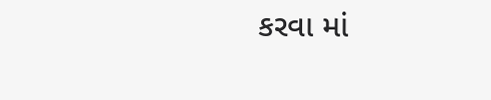કરવા માં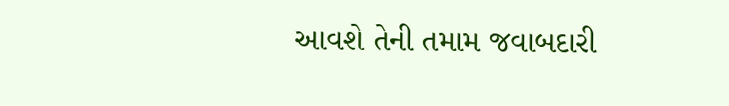આવશે તેની તમામ જવાબદારી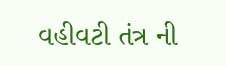વહીવટી તંત્ર ની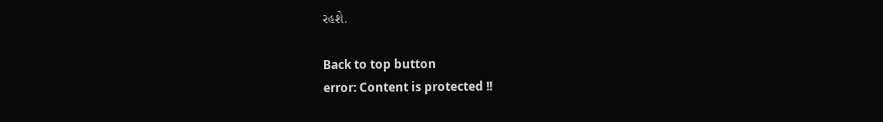રહશે.

Back to top button
error: Content is protected !!